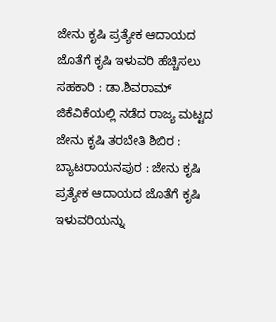ಜೇನು ಕೃಷಿ ಪ್ರತ್ಯೇಕ ಆದಾಯದ ಜೊತೆಗೆ ಕೃಷಿ ಇಳುವರಿ ಹೆಚ್ಚಿಸಲು ಸಹಕಾರಿ : ಡಾ.ಶಿವರಾಮ್
ಜಿಕೆವಿಕೆಯಲ್ಲಿ ನಡೆದ ರಾಜ್ಯ ಮಟ್ಟದ ಜೇನು ಕೃಷಿ ತರಬೇತಿ ಶಿಬಿರ :
ಬ್ಯಾಟರಾಯನಪುರ : ಜೇನು ಕೃಷಿ ಪ್ರತ್ಯೇಕ ಆದಾಯದ ಜೊತೆಗೆ ಕೃಷಿ ಇಳುವರಿಯನ್ನು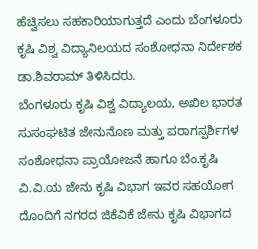ಹೆಚ್ವಿಸಲು ಸಹಕಾರಿಯಾಗುತ್ತದೆ ಎಂದು ಬೆಂಗಳೂರು ಕೃಷಿ ವಿಶ್ವ ವಿದ್ಯಾನಿಲಯದ ಸಂಶೋಧನಾ ನಿರ್ದೇಶಕ ಡಾ.ಶಿವರಾಮ್ ತಿಳಿಸಿದರು.
ಬೆಂಗಳೂರು ಕೃಷಿ ವಿಶ್ವ ವಿದ್ಯಾಲಯ, ಅಖಿಲ ಭಾರತ ಸುಸಂಘಟಿತ ಜೇನುನೊಣ ಮತ್ತು ಪರಾಗಸ್ಪರ್ಶಿಗಳ ಸಂಶೋಧನಾ ಪ್ರಾಯೋಜನೆ ಹಾಗೂ ಬೆಂ.ಕೃಷಿ ವಿ.ವಿ.ಯ ಜೇನು ಕೃಷಿ ವಿಭಾಗ ಇವರ ಸಹಯೋಗ ದೊಂದಿಗೆ ನಗರದ ಜಿಕೆವಿಕೆ ಜೇನು ಕೃಷಿ ವಿಭಾಗದ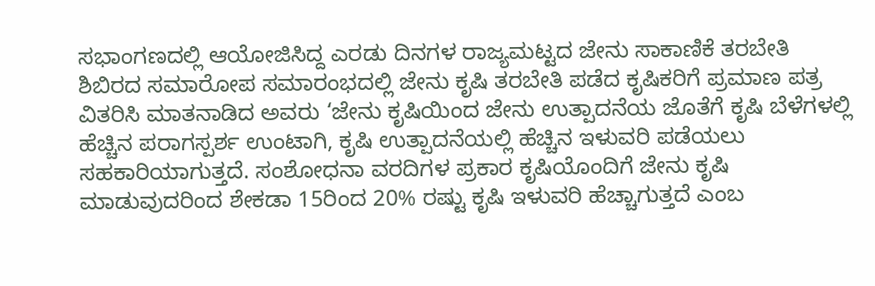ಸಭಾಂಗಣದಲ್ಲಿ ಆಯೋಜಿಸಿದ್ದ ಎರಡು ದಿನಗಳ ರಾಜ್ಯಮಟ್ಟದ ಜೇನು ಸಾಕಾಣಿಕೆ ತರಬೇತಿ ಶಿಬಿರದ ಸಮಾರೋಪ ಸಮಾರಂಭದಲ್ಲಿ ಜೇನು ಕೃಷಿ ತರಬೇತಿ ಪಡೆದ ಕೃಷಿಕರಿಗೆ ಪ್ರಮಾಣ ಪತ್ರ ವಿತರಿಸಿ ಮಾತನಾಡಿದ ಅವರು ‘ಜೇನು ಕೃಷಿಯಿಂದ ಜೇನು ಉತ್ಪಾದನೆಯ ಜೊತೆಗೆ ಕೃಷಿ ಬೆಳೆಗಳಲ್ಲಿ ಹೆಚ್ಚಿನ ಪರಾಗಸ್ಪರ್ಶ ಉಂಟಾಗಿ, ಕೃಷಿ ಉತ್ಪಾದನೆಯಲ್ಲಿ ಹೆಚ್ಚಿನ ಇಳುವರಿ ಪಡೆಯಲು ಸಹಕಾರಿಯಾಗುತ್ತದೆ. ಸಂಶೋಧನಾ ವರದಿಗಳ ಪ್ರಕಾರ ಕೃಷಿಯೊಂದಿಗೆ ಜೇನು ಕೃಷಿ ಮಾಡುವುದರಿಂದ ಶೇಕಡಾ 15ರಿಂದ 20% ರಷ್ಟು ಕೃಷಿ ಇಳುವರಿ ಹೆಚ್ಚಾಗುತ್ತದೆ ಎಂಬ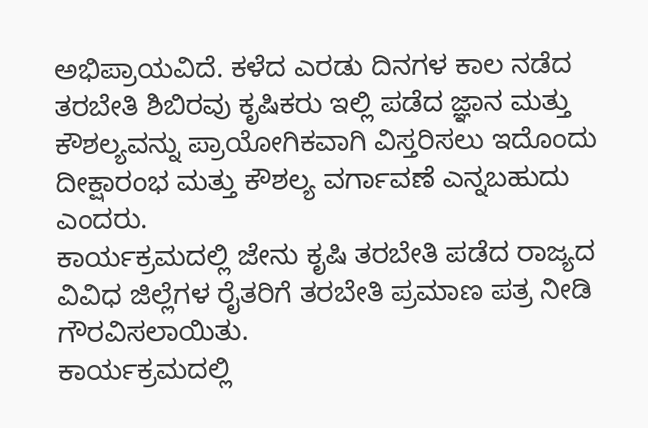ಅಭಿಪ್ರಾಯವಿದೆ. ಕಳೆದ ಎರಡು ದಿನಗಳ ಕಾಲ ನಡೆದ ತರಬೇತಿ ಶಿಬಿರವು ಕೃಷಿಕರು ಇಲ್ಲಿ ಪಡೆದ ಜ್ಞಾನ ಮತ್ತು ಕೌಶಲ್ಯವನ್ನು ಪ್ರಾಯೋಗಿಕವಾಗಿ ವಿಸ್ತರಿಸಲು ಇದೊಂದು ದೀಕ್ಷಾರಂಭ ಮತ್ತು ಕೌಶಲ್ಯ ವರ್ಗಾವಣೆ ಎನ್ನಬಹುದು ಎಂದರು.
ಕಾರ್ಯಕ್ರಮದಲ್ಲಿ ಜೇನು ಕೃಷಿ ತರಬೇತಿ ಪಡೆದ ರಾಜ್ಯದ ವಿವಿಧ ಜಿಲ್ಲೆಗಳ ರೈತರಿಗೆ ತರಬೇತಿ ಪ್ರಮಾಣ ಪತ್ರ ನೀಡಿ ಗೌರವಿಸಲಾಯಿತು.
ಕಾರ್ಯಕ್ರಮದಲ್ಲಿ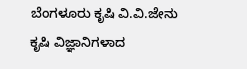ಬೆಂಗಳೂರು ಕೃಷಿ ವಿ.ವಿ.ಜೇನು ಕೃಷಿ ವಿಜ್ಞಾನಿಗಳಾದ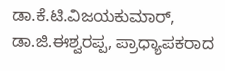ಡಾ.ಕೆ.ಟಿ.ವಿಜಯಕುಮಾರ್, ಡಾ.ಜಿ.ಈಶ್ವರಪ್ಪ, ಪ್ರಾಧ್ಯಾಪಕರಾದ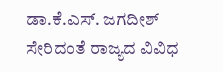ಡಾ.ಕೆ.ಎಸ್. ಜಗದೀಶ್ ಸೇರಿದಂತೆ ರಾಜ್ಯದ ವಿವಿಧ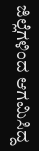ಜಿಲ್ಲೆಗಳಿಂದ ಆಗಮಿಸಿದ್ದ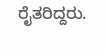ರೈತರಿದ್ದರು.